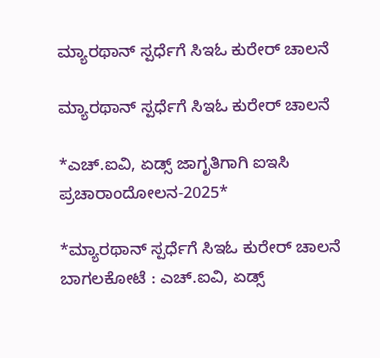ಮ್ಯಾರಥಾನ್ ಸ್ಪರ್ಧೆಗೆ ಸಿಇಓ ಕುರೇರ್ ಚಾಲನೆ

ಮ್ಯಾರಥಾನ್ ಸ್ಪರ್ಧೆಗೆ ಸಿಇಓ ಕುರೇರ್ ಚಾಲನೆ

*ಎಚ್.ಐವಿ, ಏಡ್ಸ್ ಜಾಗೃತಿಗಾಗಿ ಐಇಸಿ ಪ್ರಚಾರಾಂದೋಲನ-2025*

*ಮ್ಯಾರಥಾನ್ ಸ್ಪರ್ಧೆಗೆ ಸಿಇಓ ಕುರೇರ್ ಚಾಲನೆ
ಬಾಗಲಕೋಟೆ : ಎಚ್.ಐವಿ, ಏಡ್ಸ್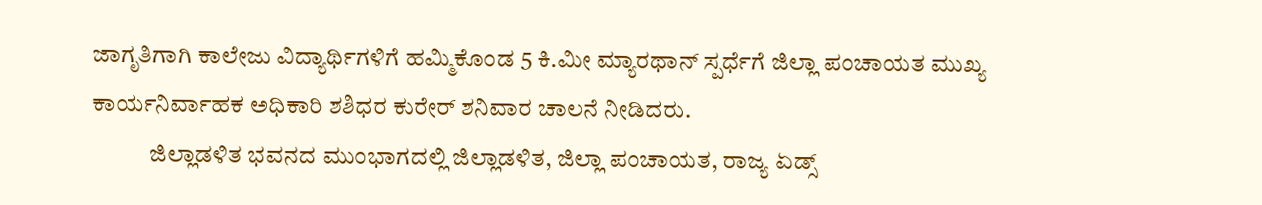ಜಾಗೃತಿಗಾಗಿ ಕಾಲೇಜು ವಿದ್ಯಾರ್ಥಿಗಳಿಗೆ ಹಮ್ಮಿಕೊಂಡ 5 ಕಿ.ಮೀ ಮ್ಯಾರಥಾನ್ ಸ್ಪರ್ಧೆಗೆ ಜಿಲ್ಲಾ ಪಂಚಾಯತ ಮುಖ್ಯ ಕಾರ್ಯನಿರ್ವಾಹಕ ಅಧಿಕಾರಿ ಶಶಿಧರ ಕುರೇರ್ ಶನಿವಾರ ಚಾಲನೆ ನೀಡಿದರು.
            ಜಿಲ್ಲಾಡಳಿತ ಭವನದ ಮುಂಭಾಗದಲ್ಲಿ ಜಿಲ್ಲಾಡಳಿತ, ಜಿಲ್ಲಾ ಪಂಚಾಯತ, ರಾಜ್ಯ ಏಡ್ಸ್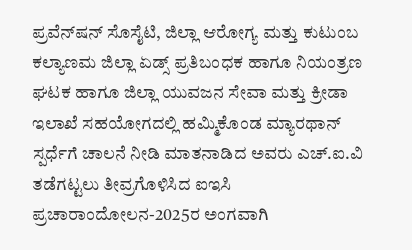ಪ್ರವೆನ್‍ಷನ್ ಸೊಸೈಟಿ, ಜಿಲ್ಲಾ ಆರೋಗ್ಯ ಮತ್ತು ಕುಟುಂಬ ಕಲ್ಯಾಣಮ ಜಿಲ್ಲಾ ಏಡ್ಸ್ ಪ್ರತಿಬಂಧಕ ಹಾಗೂ ನಿಯಂತ್ರಣ ಘಟಕ ಹಾಗೂ ಜಿಲ್ಲಾ ಯುವಜನ ಸೇವಾ ಮತ್ತು ಕ್ರೀಡಾ ಇಲಾಖೆ ಸಹಯೋಗದಲ್ಲಿ ಹಮ್ಮಿಕೊಂಡ ಮ್ಯಾರಥಾನ್ ಸ್ಪರ್ಧೆಗೆ ಚಾಲನೆ ನೀಡಿ ಮಾತನಾಡಿದ ಅವರು ಎಚ್.ಐ.ವಿ ತಡೆಗಟ್ಟಲು ತೀವ್ರಗೊಳಿಸಿದ ಐಇಸಿ ಪ್ರಚಾರಾಂದೋಲನ-2025ರ ಅಂಗವಾಗಿ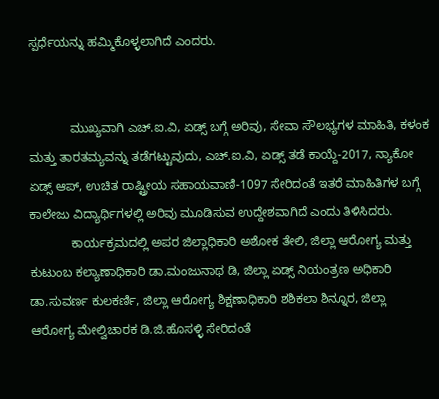ಸ್ಪರ್ಧೆಯನ್ನು ಹಮ್ಮಿಕೊಳ್ಳಲಾಗಿದೆ ಎಂದರು.


            ಮುಖ್ಯವಾಗಿ ಎಚ್.ಐ.ವಿ, ಏಡ್ಸ್ ಬಗ್ಗೆ ಅರಿವು, ಸೇವಾ ಸೌಲಭ್ಯಗಳ ಮಾಹಿತಿ, ಕಳಂಕ ಮತ್ತು ತಾರತಮ್ಯವನ್ನು ತಡೆಗಟ್ಟುವುದು, ಎಚ್.ಐ.ವಿ, ಏಡ್ಸ್ ತಡೆ ಕಾಯ್ದೆ-2017, ನ್ಯಾಕೋ ಏಡ್ಸ್ ಆಪ್, ಉಚಿತ ರಾಷ್ಟ್ರೀಯ ಸಹಾಯವಾಣಿ-1097 ಸೇರಿದಂತೆ ಇತರೆ ಮಾಹಿತಿಗಳ ಬಗ್ಗೆ ಕಾಲೇಜು ವಿದ್ಯಾರ್ಥಿಗಳಲ್ಲಿ ಅರಿವು ಮೂಡಿಸುವ ಉದ್ದೇಶವಾಗಿದೆ ಎಂದು ತಿಳಿಸಿದರು.
            ಕಾರ್ಯಕ್ರಮದಲ್ಲಿ ಅಪರ ಜಿಲ್ಲಾಧಿಕಾರಿ ಅಶೋಕ ತೇಲಿ, ಜಿಲ್ಲಾ ಆರೋಗ್ಯ ಮತ್ತು ಕುಟುಂಬ ಕಲ್ಯಾಣಾಧಿಕಾರಿ ಡಾ.ಮಂಜುನಾಥ ಡಿ, ಜಿಲ್ಲಾ ಏಡ್ಸ್ ನಿಯಂತ್ರಣ ಅಧಿಕಾರಿ ಡಾ.ಸುವರ್ಣ ಕುಲಕರ್ಣಿ, ಜಿಲ್ಲಾ ಆರೋಗ್ಯ ಶಿಕ್ಷಣಾಧಿಕಾರಿ ಶಶಿಕಲಾ ಶಿನ್ನೂರ, ಜಿಲ್ಲಾ ಆರೋಗ್ಯ ಮೇಲ್ವಿಚಾರಕ ಡಿ.ಜಿ.ಹೊಸಳ್ಳಿ ಸೇರಿದಂತೆ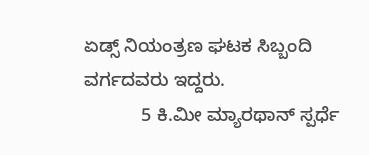ಏಡ್ಸ್ ನಿಯಂತ್ರಣ ಘಟಕ ಸಿಬ್ಬಂದಿ ವರ್ಗದವರು ಇದ್ದರು.
           5 ಕಿ.ಮೀ ಮ್ಯಾರಥಾನ್ ಸ್ಪರ್ಧೆ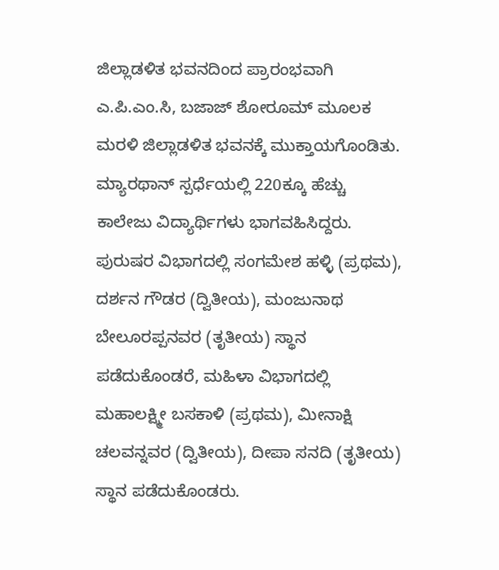ಜಿಲ್ಲಾಡಳಿತ ಭವನದಿಂದ ಪ್ರಾರಂಭವಾಗಿ ಎ.ಪಿ.ಎಂ.ಸಿ, ಬಜಾಜ್ ಶೋರೂಮ್ ಮೂಲಕ ಮರಳಿ ಜಿಲ್ಲಾಡಳಿತ ಭವನಕ್ಕೆ ಮುಕ್ತಾಯಗೊಂಡಿತು. ಮ್ಯಾರಥಾನ್ ಸ್ಪರ್ಧೆಯಲ್ಲಿ 220ಕ್ಕೂ ಹೆಚ್ಚು ಕಾಲೇಜು ವಿದ್ಯಾರ್ಥಿಗಳು ಭಾಗವಹಿಸಿದ್ದರು. ಪುರುಷರ ವಿಭಾಗದಲ್ಲಿ ಸಂಗಮೇಶ ಹಳ್ಳಿ (ಪ್ರಥಮ), ದರ್ಶನ ಗೌಡರ (ದ್ವಿತೀಯ), ಮಂಜುನಾಥ ಬೇಲೂರಪ್ಪನವರ (ತೃತೀಯ) ಸ್ಥಾನ ಪಡೆದುಕೊಂಡರೆ, ಮಹಿಳಾ ವಿಭಾಗದಲ್ಲಿ ಮಹಾಲಕ್ಷ್ಮೀ ಬಸಕಾಳಿ (ಪ್ರಥಮ), ಮೀನಾಕ್ಷಿ ಚಲವನ್ನವರ (ದ್ವಿತೀಯ), ದೀಪಾ ಸನದಿ (ತೃತೀಯ) ಸ್ಥಾನ ಪಡೆದುಕೊಂಡರು.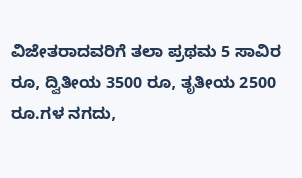ವಿಜೇತರಾದವರಿಗೆ ತಲಾ ಪ್ರಥಮ 5 ಸಾವಿರ ರೂ, ದ್ವಿತೀಯ 3500 ರೂ, ತೃತೀಯ 2500 ರೂ.ಗಳ ನಗದು,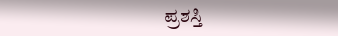ಪ್ರಶಸ್ತಿ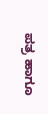ಪತ್ರ ಹಾಗೂ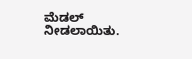ಮೆಡಲ್ ನೀಡಲಾಯಿತು.